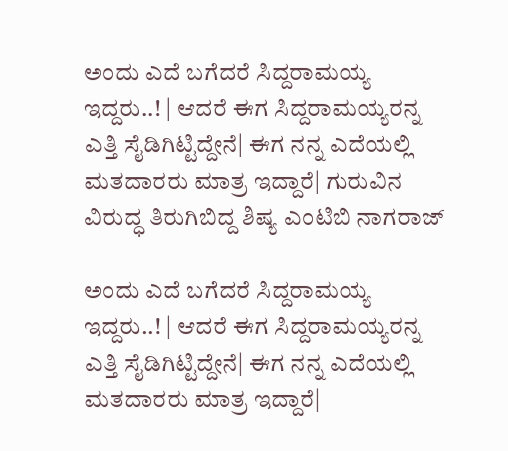ಅಂದು ಎದೆ ಬಗೆದರೆ ಸಿದ್ದರಾಮಯ್ಯ ಇದ್ದರು..! | ಆದರೆ ಈಗ ಸಿದ್ದರಾಮಯ್ಯರನ್ನ ಎತ್ತಿ ಸೈಡಿಗಿಟ್ಟಿದ್ದೇನೆ| ಈಗ ನನ್ನ ಎದೆಯಲ್ಲಿ ಮತದಾರರು ಮಾತ್ರ ಇದ್ದಾರೆ| ಗುರುವಿನ ವಿರುದ್ಧ ತಿರುಗಿಬಿದ್ದ ಶಿಷ್ಯ ಎಂಟಿಬಿ ನಾಗರಾಜ್

ಅಂದು ಎದೆ ಬಗೆದರೆ ಸಿದ್ದರಾಮಯ್ಯ ಇದ್ದರು..! | ಆದರೆ ಈಗ ಸಿದ್ದರಾಮಯ್ಯರನ್ನ ಎತ್ತಿ ಸೈಡಿಗಿಟ್ಟಿದ್ದೇನೆ| ಈಗ ನನ್ನ ಎದೆಯಲ್ಲಿ ಮತದಾರರು ಮಾತ್ರ ಇದ್ದಾರೆ|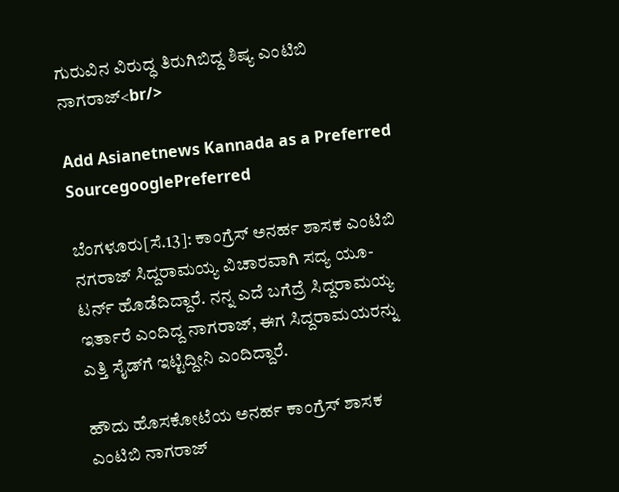ಗುರುವಿನ ವಿರುದ್ಧ ತಿರುಗಿಬಿದ್ದ ಶಿಷ್ಯ ಎಂಟಿಬಿ ನಾಗರಾಜ್<br/>

Add Asianetnews Kannada as a Preferred SourcegooglePreferred

ಬೆಂಗಳೂರು[ಸೆ.13]: ಕಾಂಗ್ರೆಸ್ ಅನರ್ಹ ಶಾಸಕ ಎಂಟಿಬಿ ನಗರಾಜ್ ಸಿದ್ದರಾಮಯ್ಯ ವಿಚಾರವಾಗಿ ಸದ್ಯ ಯೂ-ಟರ್ನ್ ಹೊಡೆದಿದ್ದಾರೆ. ನನ್ನ ಎದೆ ಬಗೆದ್ರೆ ಸಿದ್ದರಾಮಯ್ಯ ಇರ್ತಾರೆ ಎಂದಿದ್ದ ನಾಗರಾಜ್, ಈಗ ಸಿದ್ದರಾಮಯರನ್ನು ಎತ್ತಿ ಸೈಡ್‌ಗೆ ಇಟ್ಟಿದ್ದೀನಿ ಎಂದಿದ್ದಾರೆ.

ಹೌದು ಹೊಸಕೋಟೆಯ ಅನರ್ಹ ಕಾಂಗ್ರೆಸ್ ಶಾಸಕ ಎಂಟಿಬಿ ನಾಗರಾಜ್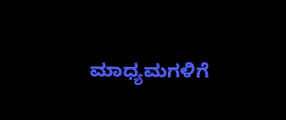ಮಾಧ್ಯಮಗಳಿಗೆ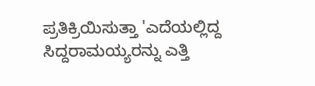ಪ್ರತಿಕ್ರಿಯಿಸುತ್ತಾ 'ಎದೆಯಲ್ಲಿದ್ದ ಸಿದ್ದರಾಮಯ್ಯರನ್ನು ಎತ್ತಿ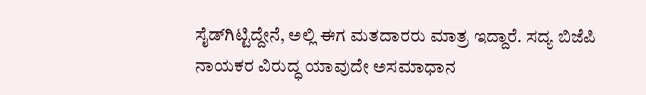ಸೈಡ್‌ಗಿಟ್ಟಿದ್ದೇನೆ, ಅಲ್ಲಿ ಈಗ ಮತದಾರರು ಮಾತ್ರ ಇದ್ದಾರೆ. ಸದ್ಯ ಬಿಜೆಪಿ ನಾಯಕರ ವಿರುದ್ಧ ಯಾವುದೇ ಅಸಮಾಧಾನ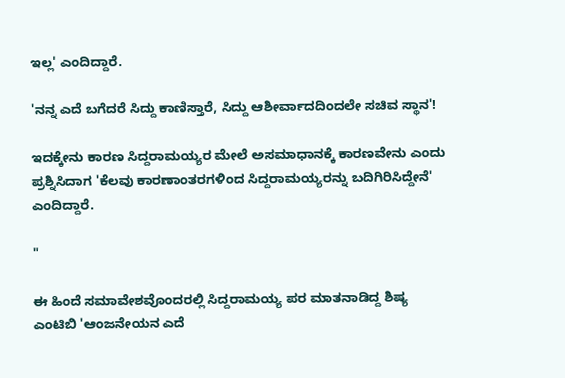ಇಲ್ಲ' ಎಂದಿದ್ದಾರೆ.

'ನನ್ನ ಎದೆ ಬಗೆದರೆ ಸಿದ್ದು ಕಾಣಿಸ್ತಾರೆ, ಸಿದ್ದು ಆಶೀರ್ವಾದದಿಂದಲೇ ಸಚಿವ ಸ್ಥಾನ'!

ಇದಕ್ಕೇನು ಕಾರಣ ಸಿದ್ದರಾಮಯ್ಯರ ಮೇಲೆ ಅಸಮಾಧಾನಕ್ಕೆ ಕಾರಣವೇನು ಎಂದು ಪ್ರಶ್ನಿಸಿದಾಗ 'ಕೆಲವು ಕಾರಣಾಂತರಗಳಿಂದ ಸಿದ್ದರಾಮಯ್ಯರನ್ನು ಬದಿಗಿರಿಸಿದ್ದೇನೆ' ಎಂದಿದ್ದಾರೆ.

"

ಈ ಹಿಂದೆ ಸಮಾವೇಶವೊಂದರಲ್ಲಿ ಸಿದ್ದರಾಮಯ್ಯ ಪರ ಮಾತನಾಡಿದ್ದ ಶಿಷ್ಯ ಎಂಟಿಬಿ 'ಆಂಜನೇಯನ ಎದೆ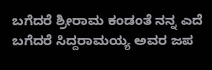ಬಗೆದರೆ ಶ್ರೀರಾಮ ಕಂಡಂತೆ ನನ್ನ ಎದೆ ಬಗೆದರೆ ಸಿದ್ದರಾಮಯ್ಯ ಅವರ ಜಪ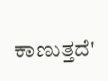ಕಾಣುತ್ತದೆ'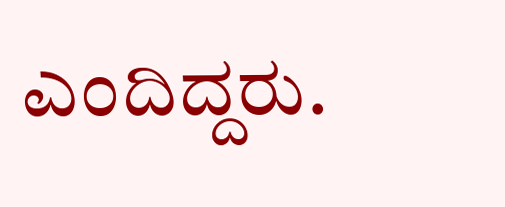ಎಂದಿದ್ದರು.